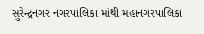સુરેન્દ્રનગર નગરપાલિકા માંથી મહાનગરપાલિકા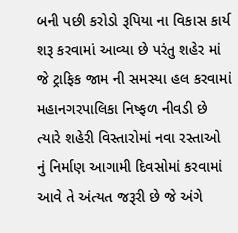બની પછી કરોડો રૂપિયા ના વિકાસ કાર્ય શરૂ કરવામાં આવ્યા છે પરંતુ શહેર માં જે ટ્રાફિક જામ ની સમસ્યા હલ કરવામાં મહાનગરપાલિકા નિષ્ફળ નીવડી છે ત્યારે શહેરી વિસ્તારોમાં નવા રસ્તાઓ નું નિર્માણ આગામી દિવસોમાં કરવામાં આવે તે અંત્યત જરૂરી છે જે અંગે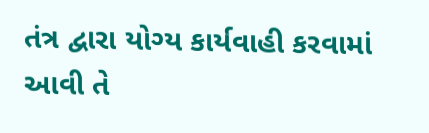તંત્ર દ્વારા યોગ્ય કાર્યવાહી કરવામાં આવી તે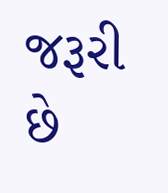જરૂરી છે